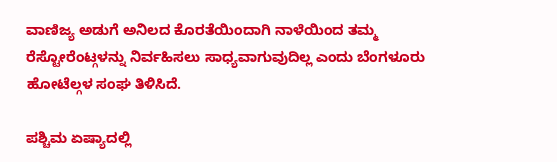ವಾಣಿಜ್ಯ ಅಡುಗೆ ಅನಿಲದ ಕೊರತೆಯಿಂದಾಗಿ ನಾಳೆಯಿಂದ ತಮ್ಮ ರೆಸ್ಟೋರೆಂಟ್ಗಳನ್ನು ನಿರ್ವಹಿಸಲು ಸಾಧ್ಯವಾಗುವುದಿಲ್ಲ ಎಂದು ಬೆಂಗಳೂರು ಹೋಟೆಲ್ಗಳ ಸಂಘ ತಿಳಿಸಿದೆ.

ಪಶ್ಚಿಮ ಏಷ್ಯಾದಲ್ಲಿ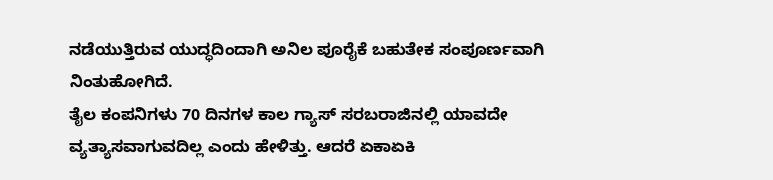ನಡೆಯುತ್ತಿರುವ ಯುದ್ಧದಿಂದಾಗಿ ಅನಿಲ ಪೂರೈಕೆ ಬಹುತೇಕ ಸಂಪೂರ್ಣವಾಗಿ ನಿಂತುಹೋಗಿದೆ.
ತೈಲ ಕಂಪನಿಗಳು 70 ದಿನಗಳ ಕಾಲ ಗ್ಯಾಸ್ ಸರಬರಾಜಿನಲ್ಲಿ ಯಾವದೇ ವ್ಯತ್ಯಾಸವಾಗುವದಿಲ್ಲ ಎಂದು ಹೇಳಿತ್ತು. ಆದರೆ ಏಕಾಏಕಿ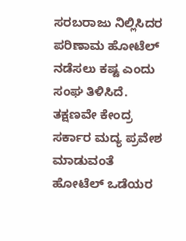ಸರಬರಾಜು ನಿಲ್ಲಿಸಿದರ ಪರಿಣಾಮ ಹೋಟೆಲ್ ನಡೆಸಲು ಕಷ್ಟ ಎಂದು ಸಂಘ ತಿಳಿಸಿದೆ.
ತಕ್ಷಣವೇ ಕೇಂದ್ರ ಸರ್ಕಾರ ಮದ್ಯ ಪ್ರವೇಶ ಮಾಡುವಂತೆ ಹೋಟೆಲ್ ಒಡೆಯರ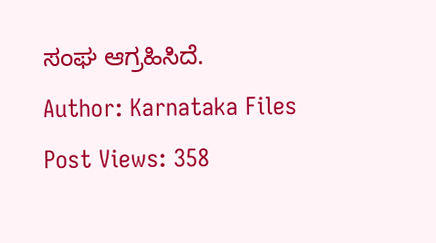ಸಂಘ ಆಗ್ರಹಿಸಿದೆ.
Author: Karnataka Files
Post Views: 358